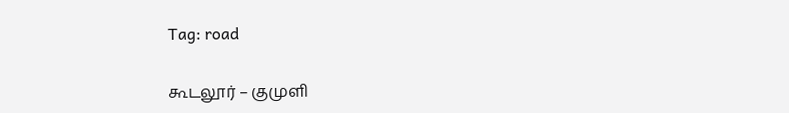Tag: road

கூடலூர் – குமுளி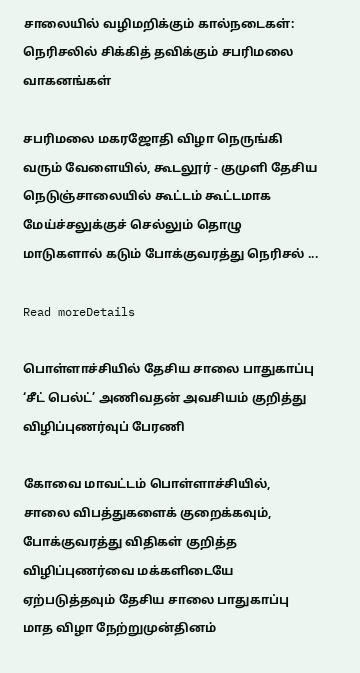சாலையில் வழிமறிக்கும் கால்நடைகள்: நெரிசலில் சிக்கித் தவிக்கும் சபரிமலை வாகனங்கள்

சபரிமலை மகரஜோதி விழா நெருங்கி வரும் வேளையில், கூடலூர் - குமுளி தேசிய நெடுஞ்சாலையில் கூட்டம் கூட்டமாக மேய்ச்சலுக்குச் செல்லும் தொழு மாடுகளால் கடும் போக்குவரத்து நெரிசல் ...

Read moreDetails

பொள்ளாச்சியில் தேசிய சாலை பாதுகாப்பு ‘சீட் பெல்ட்’ அணிவதன் அவசியம் குறித்து விழிப்புணர்வுப் பேரணி

கோவை மாவட்டம் பொள்ளாச்சியில், சாலை விபத்துகளைக் குறைக்கவும், போக்குவரத்து விதிகள் குறித்த விழிப்புணர்வை மக்களிடையே ஏற்படுத்தவும் தேசிய சாலை பாதுகாப்பு மாத விழா நேற்றுமுன்தினம்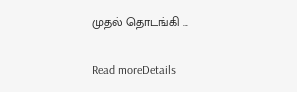முதல் தொடங்கி ...

Read moreDetails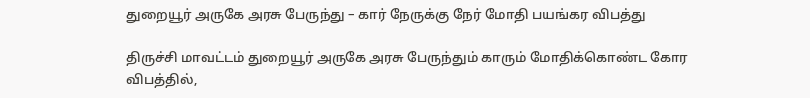துறையூர் அருகே அரசு பேருந்து – கார் நேருக்கு நேர் மோதி பயங்கர விபத்து

திருச்சி மாவட்டம் துறையூர் அருகே அரசு பேருந்தும் காரும் மோதிக்கொண்ட கோர விபத்தில்,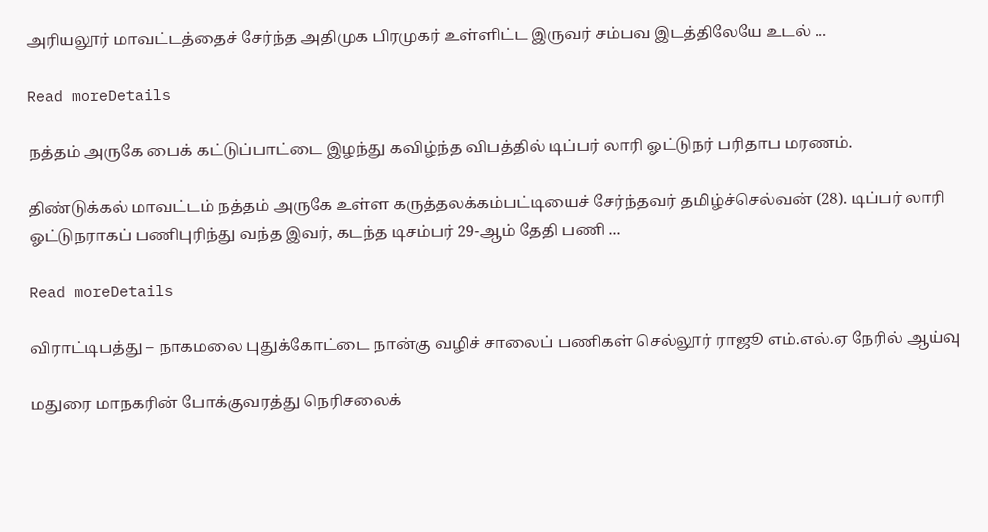அரியலூர் மாவட்டத்தைச் சேர்ந்த அதிமுக பிரமுகர் உள்ளிட்ட இருவர் சம்பவ இடத்திலேயே உடல் ...

Read moreDetails

நத்தம் அருகே பைக் கட்டுப்பாட்டை இழந்து கவிழ்ந்த விபத்தில் டிப்பர் லாரி ஓட்டுநர் பரிதாப மரணம்.

திண்டுக்கல் மாவட்டம் நத்தம் அருகே உள்ள கருத்தலக்கம்பட்டியைச் சேர்ந்தவர் தமிழ்ச்செல்வன் (28). டிப்பர் லாரி ஓட்டுநராகப் பணிபுரிந்து வந்த இவர், கடந்த டிசம்பர் 29-ஆம் தேதி பணி ...

Read moreDetails

விராட்டிபத்து – நாகமலை புதுக்கோட்டை நான்கு வழிச் சாலைப் பணிகள் செல்லூர் ராஜூ எம்.எல்.ஏ நேரில் ஆய்வு

மதுரை மாநகரின் போக்குவரத்து நெரிசலைக்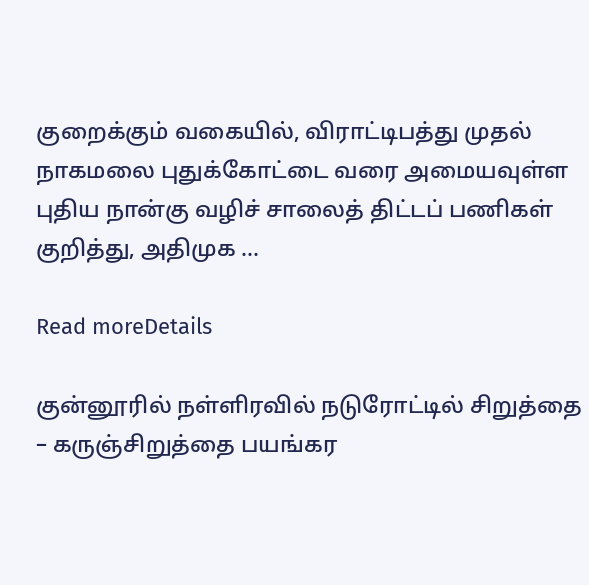குறைக்கும் வகையில், விராட்டிபத்து முதல் நாகமலை புதுக்கோட்டை வரை அமையவுள்ள புதிய நான்கு வழிச் சாலைத் திட்டப் பணிகள் குறித்து, அதிமுக ...

Read moreDetails

குன்னூரில் நள்ளிரவில் நடுரோட்டில் சிறுத்தை – கருஞ்சிறுத்தை பயங்கர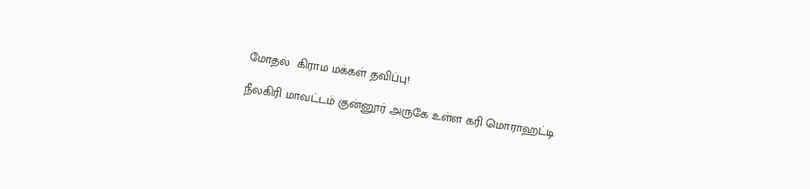மோதல்  கிராம மக்கள் தவிப்பு!

நீலகிரி மாவட்டம் குன்னூர் அருகே உள்ள கரி மொராஹட்டி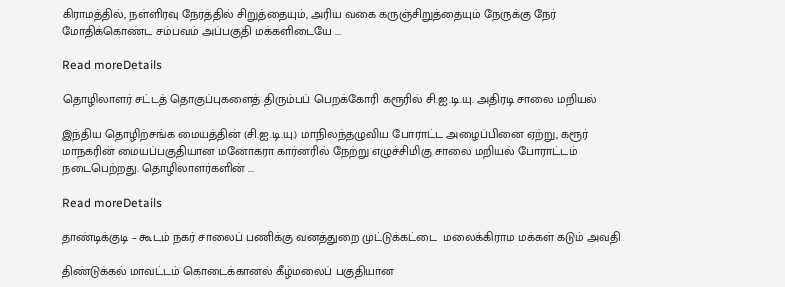கிராமத்தில், நள்ளிரவு நேரத்தில் சிறுத்தையும், அரிய வகை கருஞ்சிறுத்தையும் நேருக்கு நேர் மோதிக்கொண்ட சம்பவம் அப்பகுதி மக்களிடையே ...

Read moreDetails

தொழிலாளர் சட்டத் தொகுப்புகளைத் திரும்பப் பெறக்கோரி கரூரில் சி.ஐ.டி.யு. அதிரடி சாலை மறியல்

இந்திய தொழிற்சங்க மையத்தின் (சி.ஐ.டி.யு.) மாநிலந்தழுவிய போராட்ட அழைப்பினை ஏற்று, கரூர் மாநகரின் மையப்பகுதியான மனோகரா கார்னரில் நேற்று எழுச்சிமிகு சாலை மறியல் போராட்டம் நடைபெற்றது. தொழிலாளர்களின் ...

Read moreDetails

தாண்டிக்குடி – கூடம் நகர் சாலைப் பணிக்கு வனத்துறை முட்டுக்கட்டை  மலைக்கிராம மக்கள் கடும் அவதி

திண்டுக்கல் மாவட்டம் கொடைக்கானல் கீழ்மலைப் பகுதியான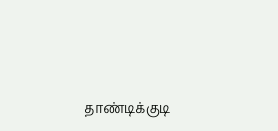தாண்டிக்குடி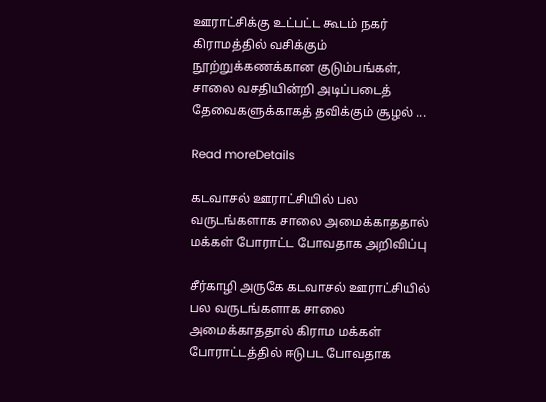ஊராட்சிக்கு உட்பட்ட கூடம் நகர் கிராமத்தில் வசிக்கும் நூற்றுக்கணக்கான குடும்பங்கள், சாலை வசதியின்றி அடிப்படைத் தேவைகளுக்காகத் தவிக்கும் சூழல் ...

Read moreDetails

கடவாசல் ஊராட்சியில் பல வருடங்களாக சாலை அமைக்காததால் மக்கள் போராட்ட போவதாக அறிவிப்பு

சீர்காழி அருகே கடவாசல் ஊராட்சியில் பல வருடங்களாக சாலை அமைக்காததால் கிராம மக்கள் போராட்டத்தில் ஈடுபட போவதாக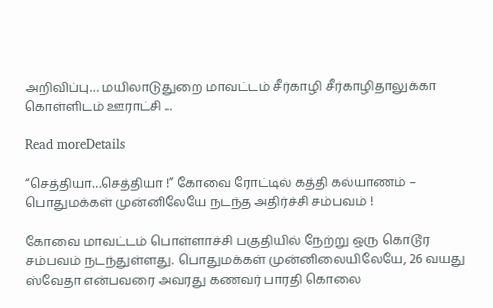அறிவிப்பு… மயிலாடுதுறை மாவட்டம் சீர்காழி சீர்காழிதாலுக்கா கொள்ளிடம் ஊராட்சி ...

Read moreDetails

“செத்தியா…செத்தியா !” கோவை ரோட்டில் கத்தி கல்யாணம் – பொதுமக்கள் முன்னிலேயே நடந்த அதிர்ச்சி சம்பவம் !

கோவை மாவட்டம் பொள்ளாச்சி பகுதியில் நேற்று ஒரு கொடூர சம்பவம் நடந்துள்ளது. பொதுமக்கள் முன்னிலையிலேயே, 26 வயது ஸ்வேதா என்பவரை அவரது கணவர் பாரதி கொலை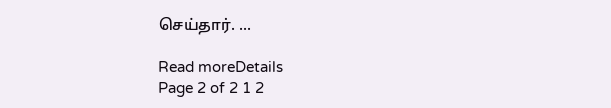செய்தார். ...

Read moreDetails
Page 2 of 2 1 2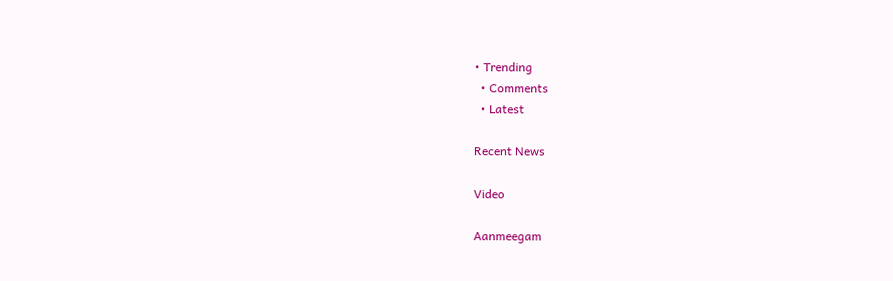• Trending
  • Comments
  • Latest

Recent News

Video

Aanmeegam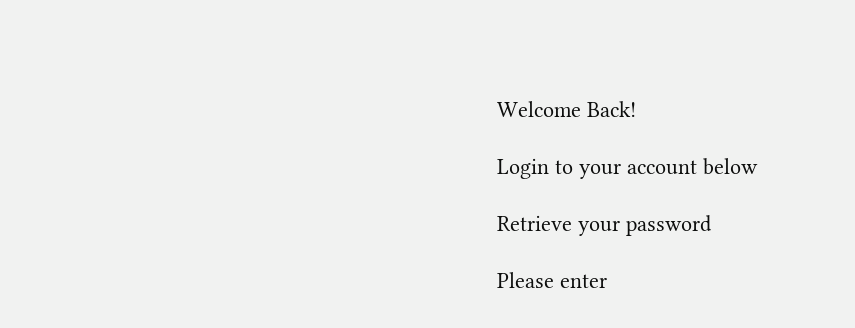Welcome Back!

Login to your account below

Retrieve your password

Please enter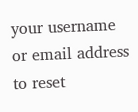your username or email address to reset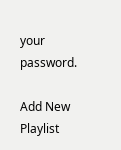your password.

Add New Playlist